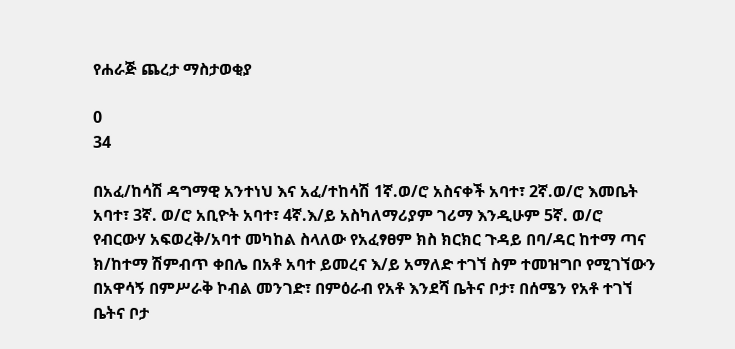የሐራጅ ጨረታ ማስታወቂያ

0
34

በአፈ/ከሳሽ ዳግማዊ አንተነህ እና አፈ/ተከሳሽ 1ኛ.ወ/ሮ አስናቀች አባተ፣ 2ኛ.ወ/ሮ እመቤት አባተ፣ 3ኛ. ወ/ሮ አቢዮት አባተ፣ 4ኛ.እ/ይ አስካለማሪያም ገሪማ እንዲሁም 5ኛ. ወ/ሮ የብርውሃ አፍወረቅ/አባተ መካከል ስላለው የአፈፃፀም ክስ ክርክር ጉዳይ በባ/ዳር ከተማ ጣና ክ/ከተማ ሽምብጥ ቀበሌ በአቶ አባተ ይመረና እ/ይ አማለድ ተገኘ ስም ተመዝግቦ የሚገኘውን በአዋሳኝ በምሥራቅ ኮብል መንገድ፣ በምዕራብ የአቶ እንደሻ ቤትና ቦታ፣ በሰሜን የአቶ ተገኘ ቤትና ቦታ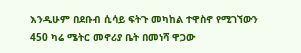እንዲሁም በደቡብ ሲሳይ ፍትጉ መካከል ተዋስኖ የሚገኘውን 450 ካሬ ሜትር መኖሪያ ቤት በመነሻ ዋጋው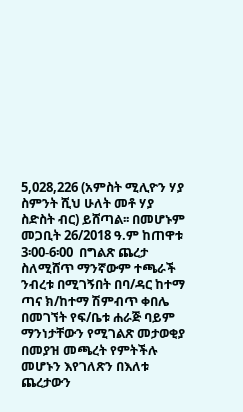5,028,226 (አምስት ሚሊዮን ሃያ ስምንት ሺህ ሁለት መቶ ሃያ ስድስት ብር) ይሸጣል፡፡ በመሆኑም መጋቢት 26/2018 ዓ.ም ከጠዋቱ 3፡00-6፡00  በግልጽ ጨረታ ስለሚሸጥ ማንኛውም ተጫራች ንብረቱ በሚገኝበት በባ/ዳር ከተማ ጣና ክ/ከተማ ሽምብጥ ቀበሌ በመገኘት የፍ/ቤቱ ሐራጅ ባይም ማንነታቸውን የሚገልጽ መታወቂያ በመያዝ መጫረት የምትችሉ መሆኑን እየገለጽን በእለቱ ጨረታውን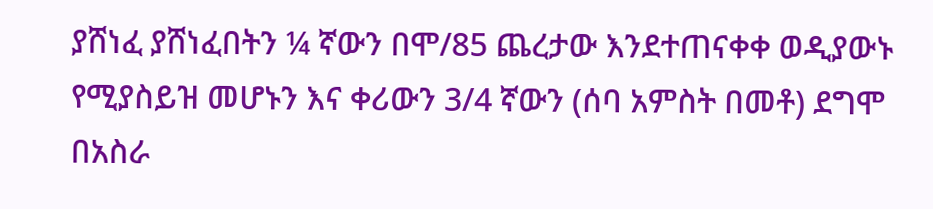ያሸነፈ ያሸነፈበትን ¼ ኛውን በሞ/85 ጨረታው እንደተጠናቀቀ ወዲያውኑ የሚያስይዝ መሆኑን እና ቀሪውን 3/4 ኛውን (ሰባ አምስት በመቶ) ደግሞ በአስራ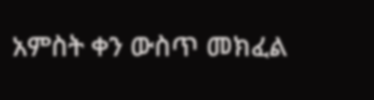አምስት ቀን ውስጥ መክፈል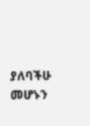ያለባችሁ መሆኑን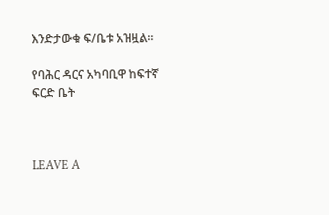እንድታውቁ ፍ/ቤቱ አዝዟል፡፡

የባሕር ዳርና አካባቢዋ ከፍተኛ ፍርድ ቤት



LEAVE A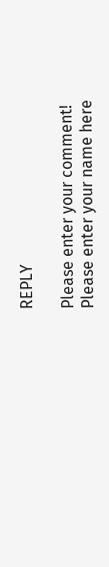REPLY

Please enter your comment!
Please enter your name here